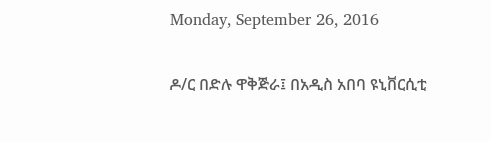Monday, September 26, 2016

ዶ/ር በድሉ ዋቅጅራ፤ በአዲስ አበባ ዩኒቨርሲቲ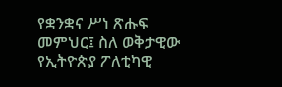የቋንቋና ሥነ ጽሑፍ መምህር፤ ስለ ወቅታዊው የኢትዮጵያ ፖለቲካዊ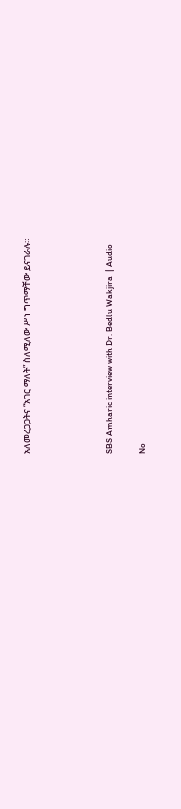አለመረጋጋትና “አገር ማለት” ስለሚለው ሥነ ግጥማቸው ይናገራሉ።




SBS Amharic interview with Dr. Bedlu Wakjira  | Audio

No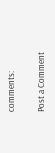comments:

Post a Comment